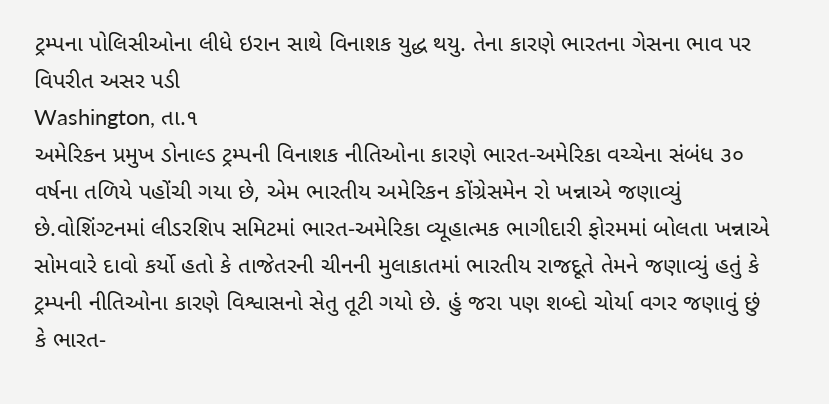ટ્રમ્પના પોલિસીઓના લીધે ઇરાન સાથે વિનાશક યુદ્ધ થયુ. તેના કારણે ભારતના ગેસના ભાવ પર વિપરીત અસર પડી
Washington, તા.૧
અમેરિકન પ્રમુખ ડોનાલ્ડ ટ્રમ્પની વિનાશક નીતિઓના કારણે ભારત-અમેરિકા વચ્ચેના સંબંધ ૩૦ વર્ષના તળિયે પહોંચી ગયા છે, એમ ભારતીય અમેરિકન કોંગ્રેસમેન રો ખન્નાએ જણાવ્યું છે.વોશિંગ્ટનમાં લીડરશિપ સમિટમાં ભારત-અમેરિકા વ્યૂહાત્મક ભાગીદારી ફોરમમાં બોલતા ખન્નાએ સોમવારે દાવો કર્યો હતો કે તાજેતરની ચીનની મુલાકાતમાં ભારતીય રાજદૂતે તેમને જણાવ્યું હતું કે ટ્રમ્પની નીતિઓના કારણે વિશ્વાસનો સેતુ તૂટી ગયો છે. હું જરા પણ શબ્દો ચોર્યા વગર જણાવું છું કે ભારત-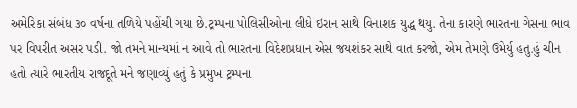અમેરિકા સંબંધ ૩૦ વર્ષના તળિયે પહોંચી ગયા છે.ટ્રમ્પના પોલિસીઓના લીધે ઇરાન સાથે વિનાશક યુદ્ધ થયુ. તેના કારણે ભારતના ગેસના ભાવ પર વિપરીત અસર પડી. જો તમને માન્યમાં ન આવે તો ભારતના વિદેશપ્રધાન એસ જયશંકર સાથે વાત કરજો, એમ તેમણે ઉમેર્યુ હતુ.હું ચીન હતો ત્યારે ભારતીય રાજદૂતે મને જણાવ્યું હતું કે પ્રમુખ ટ્રમ્પના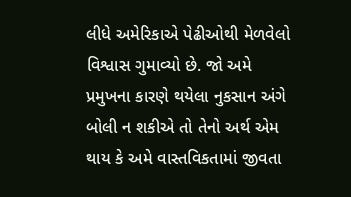લીધે અમેરિકાએ પેઢીઓથી મેળવેલો વિશ્વાસ ગુમાવ્યો છે. જો અમે પ્રમુખના કારણે થયેલા નુકસાન અંગે બોલી ન શકીએ તો તેનો અર્થ એમ થાય કે અમે વાસ્તવિકતામાં જીવતા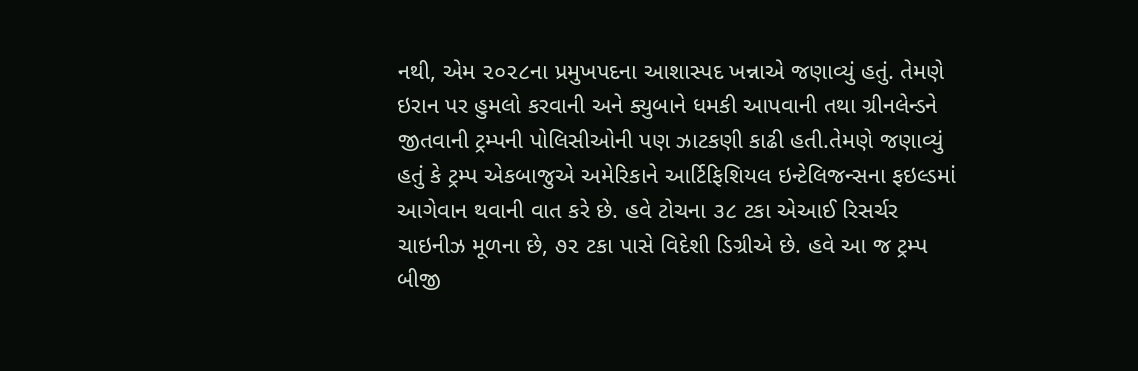નથી, એમ ૨૦૨૮ના પ્રમુખપદના આશાસ્પદ ખન્નાએ જણાવ્યું હતું. તેમણે ઇરાન પર હુમલો કરવાની અને ક્યુબાને ધમકી આપવાની તથા ગ્રીનલેન્ડને જીતવાની ટ્રમ્પની પોલિસીઓની પણ ઝાટકણી કાઢી હતી.તેમણે જણાવ્યું હતું કે ટ્રમ્પ એકબાજુએ અમેરિકાને આર્ટિફિશિયલ ઇન્ટેલિજન્સના ફઇલ્ડમાં આગેવાન થવાની વાત કરે છે. હવે ટોચના ૩૮ ટકા એઆઈ રિસર્ચર ચાઇનીઝ મૂળના છે, ૭૨ ટકા પાસે વિદેશી ડિગ્રીએ છે. હવે આ જ ટ્રમ્પ બીજી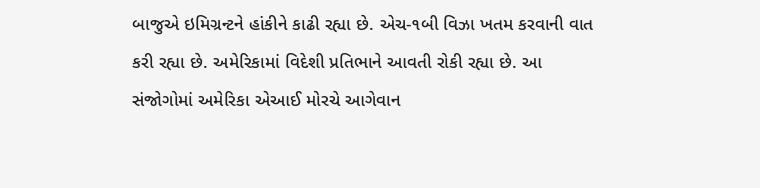બાજુએ ઇમિગ્રન્ટને હાંકીને કાઢી રહ્યા છે. એચ-૧બી વિઝા ખતમ કરવાની વાત કરી રહ્યા છે. અમેરિકામાં વિદેશી પ્રતિભાને આવતી રોકી રહ્યા છે. આ સંજોગોમાં અમેરિકા એઆઈ મોરચે આગેવાન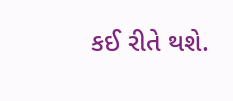કઈ રીતે થશે.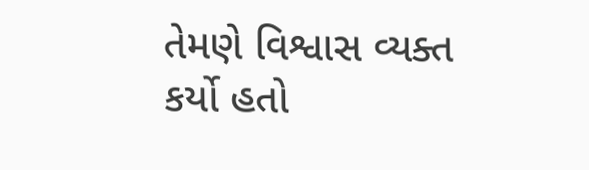તેમણે વિશ્વાસ વ્યક્ત કર્યો હતો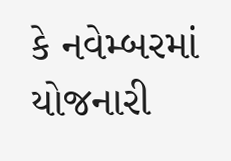કે નવેમ્બરમાં યોજનારી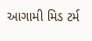આગામી મિડ ટર્મ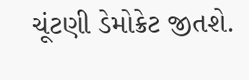ચૂંટણી ડેમોક્રેટ જીતશે.